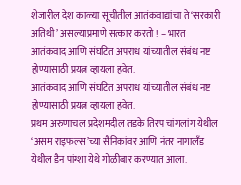शेजारील देश काळ्या सूचीतील आतंकवाद्यांचा ते ‘सरकारी अतिथी’ असल्याप्रमाणे सत्कार करतो ! – भारत
आतंकवाद आणि संघटित अपराध यांच्यातील संबंध नष्ट होण्यासाठी प्रयत्न व्हायला हवेत.
आतंकवाद आणि संघटित अपराध यांच्यातील संबंध नष्ट होण्यासाठी प्रयत्न व्हायला हवेत.
प्रथम अरुणाचल प्रदेशमदील तडके तिरप चांगलांग येथील ‘असम राइफल्स’च्या सैनिकांवर आणि नंतर नागालँड येथील डैन पांग्शा येथे गोळीबार करण्यात आला.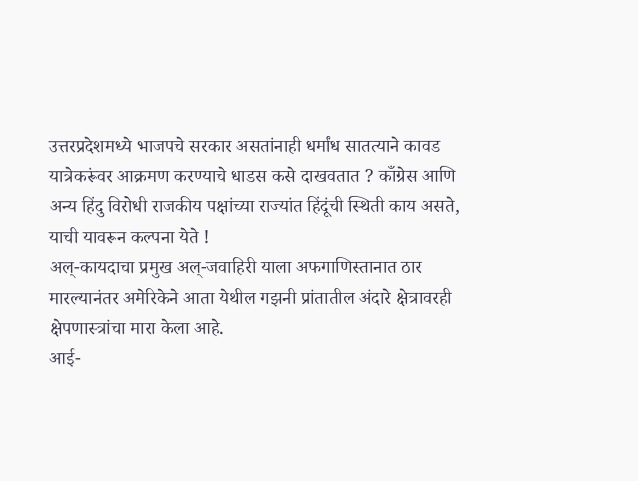उत्तरप्रदेशमध्ये भाजपचे सरकार असतांनाही धर्मांध सातत्याने कावड यात्रेकरूंवर आक्रमण करण्याचे धाडस कसे दाखवतात ? काँग्रेस आणि अन्य हिंदु विरोधी राजकीय पक्षांच्या राज्यांत हिंदूंची स्थिती काय असते, याची यावरून कल्पना येते !
अल्-कायदाचा प्रमुख अल्-जवाहिरी याला अफगाणिस्तानात ठार मारल्यानंतर अमेरिकेने आता येथील गझनी प्रांतातील अंदारे क्षेत्रावरही क्षेपणास्त्रांचा मारा केला आहे.
आई-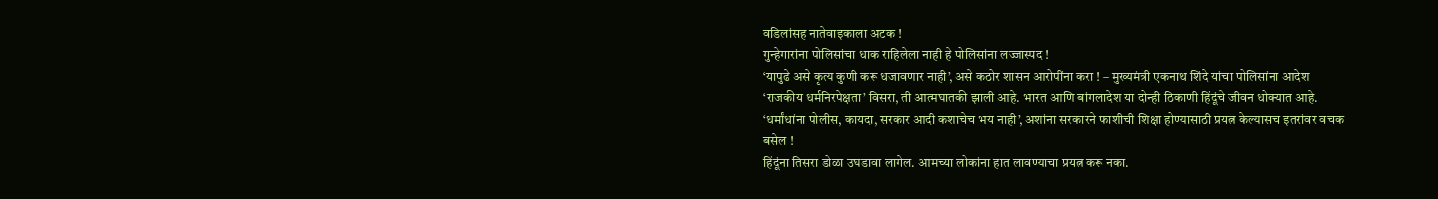वडिलांसह नातेवाइकाला अटक !
गुन्हेगारांना पोलिसांचा धाक राहिलेला नाही हे पोलिसांना लज्जास्पद !
‘यापुढे असे कृत्य कुणी करू धजावणार नाही’, असे कठोर शासन आरोपींना करा ! – मुख्यमंत्री एकनाथ शिंदे यांचा पोलिसांना आदेश
‘राजकीय धर्मनिरपेक्षता’ विसरा, ती आत्मघातकी झाली आहे. भारत आणि बांगलादेश या दोन्ही ठिकाणी हिंदूंचे जीवन धोक्यात आहे.
‘धर्मांधांना पोलीस, कायदा, सरकार आदी कशाचेच भय नाही’, अशांना सरकारने फाशीची शिक्षा होण्यासाठी प्रयत्न केल्यासच इतरांवर वचक बसेल !
हिंदूंना तिसरा डोळा उघडावा लागेल. आमच्या लोकांना हात लावण्याचा प्रयत्न करू नका.